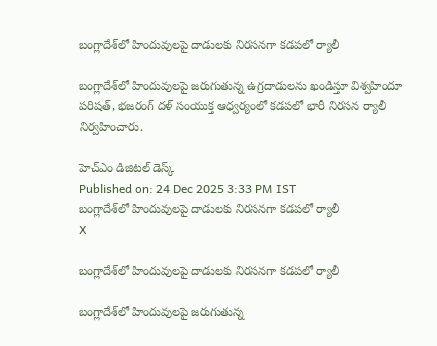బంగ్లాదేశ్‌లో హిందువులపై దాడులకు నిరసనగా కడపలో ర్యాలీ

బంగ్లాదేశ్‌లో హిందువులపై జరుగుతున్న ఉగ్రదాడులను ఖండిస్తూ విశ్వహిందూ పరిషత్‌, భజరంగ్‌ దళ్‌ సంయుక్త ఆధ్వర్యంలో కడపలో భారీ నిరసన ర్యాలీ నిర్వహించారు.

హెచ్ఎం డిజిటల్ డెస్క్
Published on: 24 Dec 2025 3:33 PM IST
బంగ్లాదేశ్‌లో హిందువులపై దాడులకు నిరసనగా కడపలో ర్యాలీ
X

బంగ్లాదేశ్‌లో హిందువులపై దాడులకు నిరసనగా కడపలో ర్యాలీ

బంగ్లాదేశ్‌లో హిందువులపై జరుగుతున్న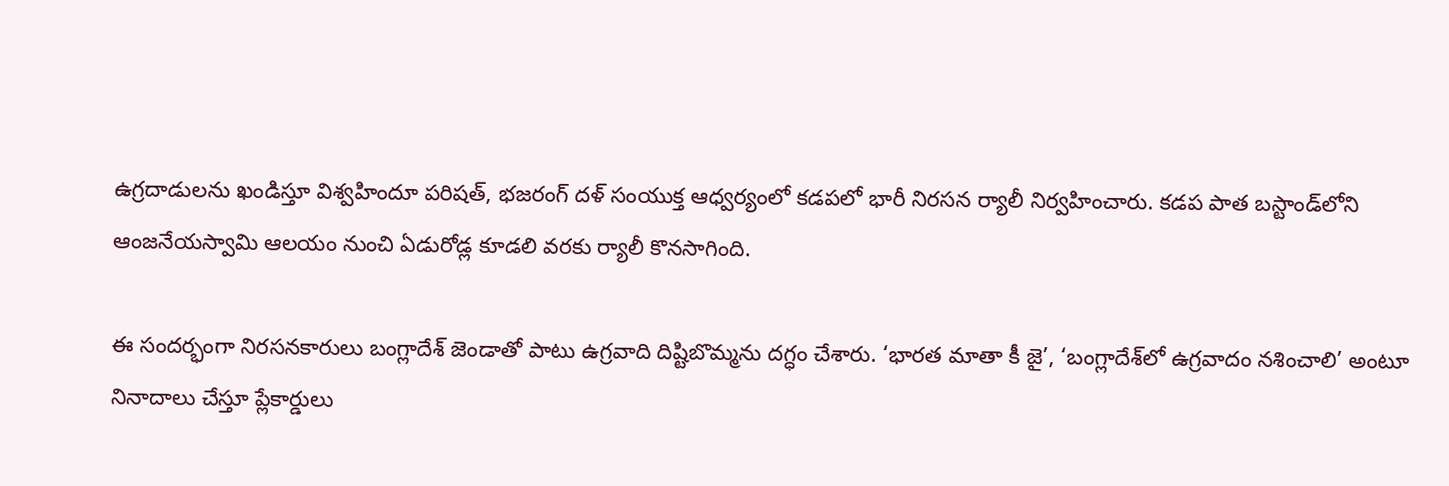ఉగ్రదాడులను ఖండిస్తూ విశ్వహిందూ పరిషత్‌, భజరంగ్‌ దళ్‌ సంయుక్త ఆధ్వర్యంలో కడపలో భారీ నిరసన ర్యాలీ నిర్వహించారు. కడప పాత బస్టాండ్‌లోని ఆంజనేయస్వామి ఆలయం నుంచి ఏడురోడ్ల కూడలి వరకు ర్యాలీ కొనసాగింది.

ఈ సందర్భంగా నిరసనకారులు బంగ్లాదేశ్‌ జెండాతో పాటు ఉగ్రవాది దిష్టిబొమ్మను దగ్ధం చేశారు. ‘భారత మాతా కీ జై’, ‘బంగ్లాదేశ్‌లో ఉగ్రవాదం నశించాలి’ అంటూ నినాదాలు చేస్తూ ప్లేకార్డులు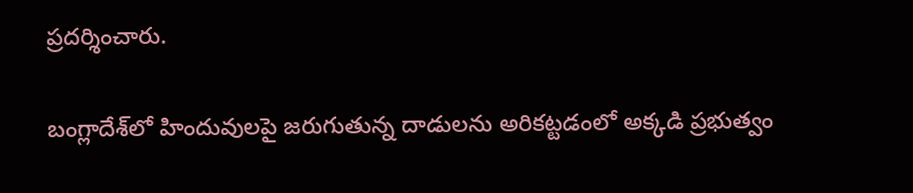ప్రదర్శించారు.

బంగ్లాదేశ్‌లో హిందువులపై జరుగుతున్న దాడులను అరికట్టడంలో అక్కడి ప్రభుత్వం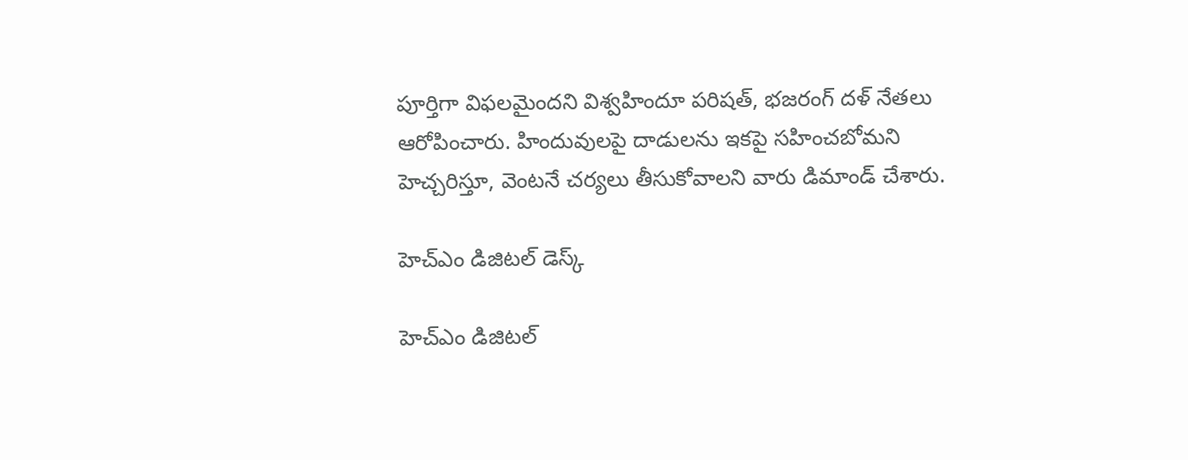పూర్తిగా విఫలమైందని విశ్వహిందూ పరిషత్‌, భజరంగ్‌ దళ్‌ నేతలు ఆరోపించారు. హిందువులపై దాడులను ఇకపై సహించబోమని హెచ్చరిస్తూ, వెంటనే చర్యలు తీసుకోవాలని వారు డిమాండ్ చేశారు.

హెచ్ఎం డిజిటల్ డెస్క్

హెచ్ఎం డిజిటల్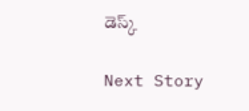డెస్క్

Next Story